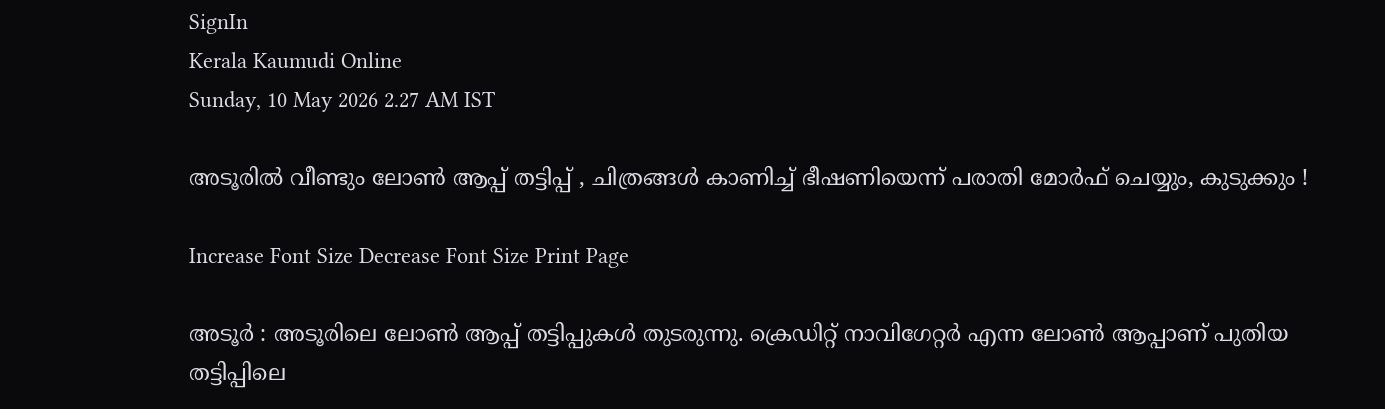SignIn
Kerala Kaumudi Online
Sunday, 10 May 2026 2.27 AM IST

അടൂരിൽ വീണ്ടും ലോൺ ആപ്പ് തട്ടിപ്പ് , ചിത്രങ്ങൾ കാണിച്ച് ഭീഷണിയെന്ന് പരാതി മോർഫ് ചെയ്യും, കുടുക്കും !

Increase Font Size Decrease Font Size Print Page

അടൂർ : അടൂരിലെ ലോൺ ആപ്പ് തട്ടിപ്പുകൾ തുടരുന്നു. ക്രെഡിറ്റ്‌ നാവിഗേറ്റർ എന്ന ലോൺ ആപ്പാണ് പുതിയ തട്ടിപ്പിലെ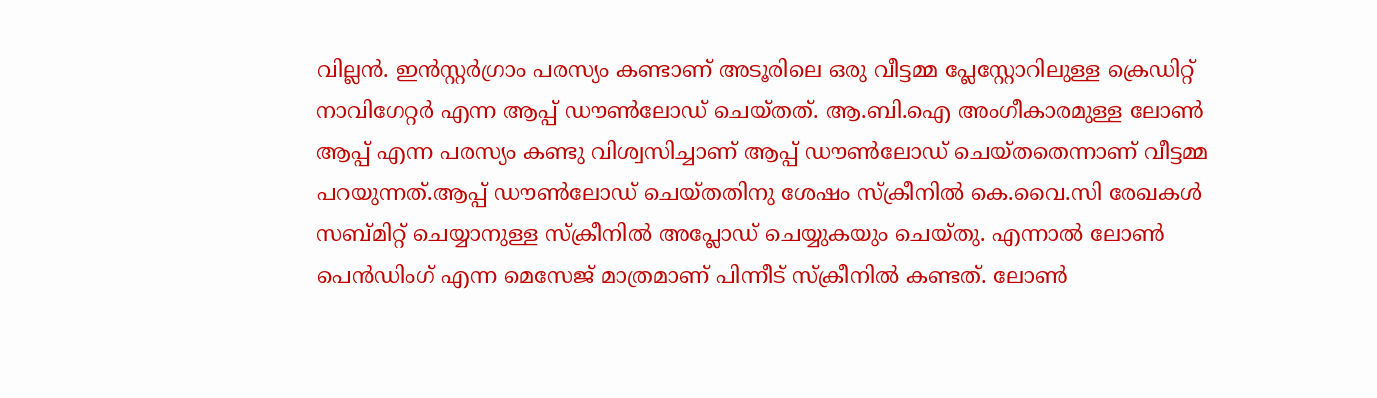വില്ലൻ. ഇൻസ്റ്റർഗ്രാം പരസ്യം കണ്ടാണ് അടൂരിലെ ഒരു വീട്ടമ്മ പ്ലേസ്റ്റോറിലുള്ള ക്രെഡിറ്റ്‌ നാവിഗേറ്റർ എന്ന ആപ്പ് ഡൗൺലോഡ് ചെയ്തത്. ആ.ബി.ഐ അംഗീകാരമുള്ള ലോൺ ആപ്പ് എന്ന പരസ്യം കണ്ടു വിശ്വസിച്ചാണ് ആപ്പ് ഡൗൺലോഡ് ചെയ്തതെന്നാണ് വീട്ടമ്മ പറയുന്നത്.ആപ്പ് ഡൗൺലോഡ് ചെയ്തതിനു ശേഷം സ്‌ക്രീനിൽ കെ.വൈ.സി രേഖകൾ സബ്‌മിറ്റ് ചെയ്യാനുള്ള സ്‌ക്രീനിൽ അപ്ലോഡ് ചെയ്യുകയും ചെയ്തു. എന്നാൽ ലോൺ പെൻഡിംഗ് എന്ന മെസേജ് മാത്രമാണ് പിന്നീട് സ്‌ക്രീനിൽ കണ്ടത്. ലോൺ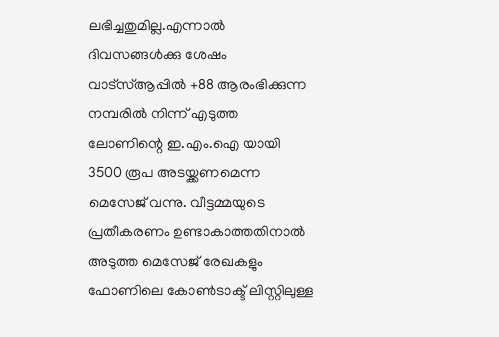ലഭിച്ചതുമില്ല.എന്നാൽ ദിവസങ്ങൾക്കു ശേഷം വാട്സ്ആപ്പിൽ +88 ആരംഭിക്കുന്ന നമ്പരിൽ നിന്ന് എടുത്ത ലോണിന്റെ ഇ.എം.ഐ യായി 3500 രൂപ അടയ്ക്കണമെന്ന മെസേജ് വന്നു. വീട്ടമ്മയുടെ പ്രതീകരണം ഉണ്ടാകാത്തതിനാൽ അടുത്ത മെസേജ് രേഖകളും ഫോണിലെ കോൺടാക്ട് ലിസ്റ്റിലുള്ള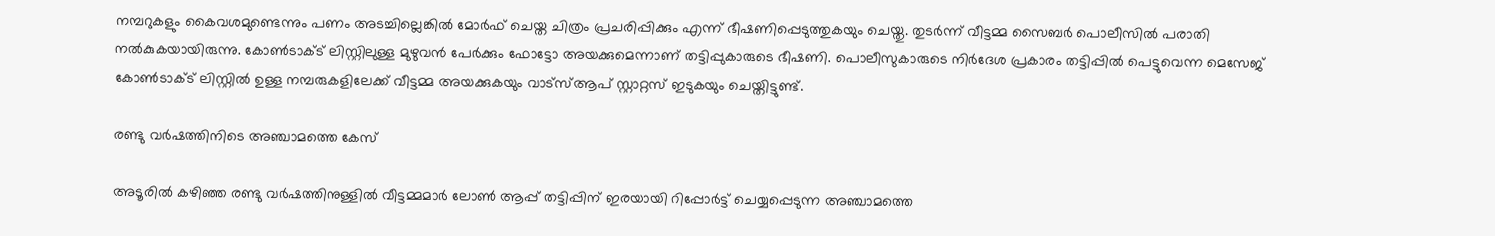നമ്പറുകളും കൈവശമുണ്ടെന്നും പണം അടച്ചില്ലെങ്കിൽ മോർഫ് ചെയ്ത ചിത്രം പ്രചരിപ്പിക്കും എന്ന് ഭീഷണിപ്പെടുത്തുകയും ചെയ്തു. തുടർന്ന് വീട്ടമ്മ സൈബർ പൊലീസിൽ പരാതി നൽകുകയായിരുന്നു. കോൺടാക്ട് ലിസ്റ്റിലുള്ള മുഴുവൻ പേർക്കും ഫോട്ടോ അയക്കുമെന്നാണ് തട്ടിപ്പുകാരുടെ ഭീഷണി. പൊലീസുകാരുടെ നിർദേശ പ്രകാരം തട്ടിപ്പിൽ പെട്ടുവെന്ന മെസേജ് കോൺടാക്ട് ലിസ്റ്റിൽ ഉള്ള നമ്പരുകളിലേക്ക് വീട്ടമ്മ അയക്കുകയും വാട്സ്ആപ് സ്റ്റാറ്റസ് ഇടുകയും ചെയ്തിട്ടുണ്ട്.

രണ്ടു വർഷത്തിനിടെ അഞ്ചാമത്തെ കേസ്

അടൂരിൽ കഴിഞ്ഞ രണ്ടു വർഷത്തിനുള്ളിൽ വീട്ടമ്മമാർ ലോൺ ആപ്പ് തട്ടിപ്പിന് ഇരയായി റിപ്പോർട്ട് ചെയ്യപ്പെടുന്ന അഞ്ചാമത്തെ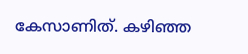കേസാണിത്. കഴിഞ്ഞ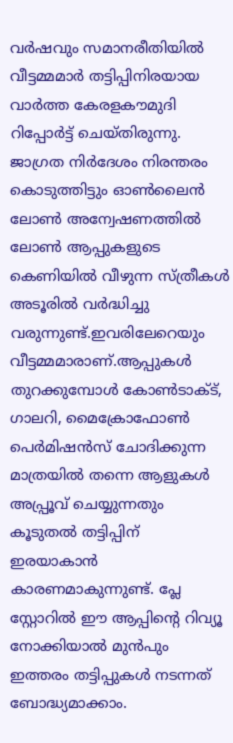വർഷവും സമാനരീതിയിൽ വീട്ടമ്മമാർ തട്ടിപ്പിനിരയായ വാർത്ത കേരളകൗമുദി റിപ്പോർട്ട് ചെയ്തിരുന്നു. ജാഗ്രത നിർദേശം നിരന്തരം കൊടുത്തിട്ടും ഓൺലൈൻ ലോൺ അന്വേഷണത്തിൽ ലോൺ ആപ്പുകളുടെ കെണിയിൽ വീഴുന്ന സ്ത്രീകൾ അടൂരിൽ വർദ്ധിച്ചു വരുന്നുണ്ട്.ഇവരിലേറെയും വീട്ടമ്മമാരാണ്.ആപ്പുകൾ തുറക്കുമ്പോൾ കോൺടാക്ട്, ഗാലറി, മൈക്രോഫോൺ പെർമിഷൻസ് ചോദിക്കുന്ന മാത്രയിൽ തന്നെ ആളുകൾ അപ്പ്രൂവ് ചെയ്യുന്നതും കൂടുതൽ തട്ടിപ്പിന് ഇരയാകാൻ കാരണമാകുന്നുണ്ട്. പ്ലേ സ്റ്റോറിൽ ഈ ആപ്പിന്റെ റിവ്യൂ നോക്കിയാൽ മുൻപും ഇത്തരം തട്ടിപ്പുകൾ നടന്നത് ബോദ്ധ്യമാക്കാം.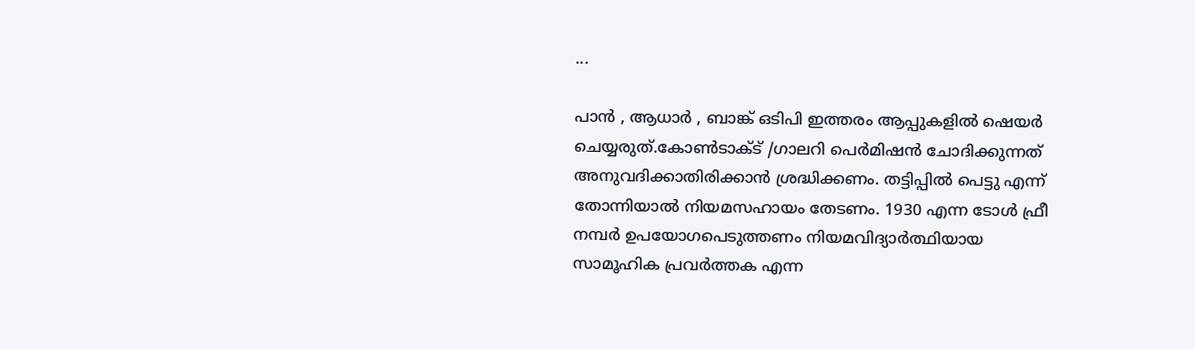...

പാൻ , ആധാർ , ബാങ്ക് ഒടിപി ഇത്തരം ആപ്പുകളിൽ ഷെയർ ചെയ്യരുത്.കോൺടാക്ട് /ഗാലറി പെർമിഷൻ ചോദിക്കുന്നത് അനുവദിക്കാതിരിക്കാൻ ശ്രദ്ധിക്കണം. തട്ടിപ്പിൽ പെട്ടു എന്ന് തോന്നിയാൽ നിയമസഹായം തേടണം. 1930 എന്ന ടോൾ ഫ്രീ നമ്പർ ഉപയോഗപെടുത്തണം നിയമവിദ്യാർത്ഥിയായ സാമൂഹിക പ്രവർത്തക എന്ന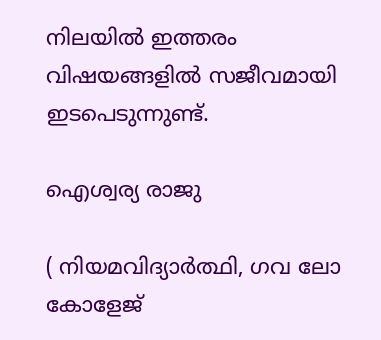നിലയിൽ ഇത്തരം വിഷയങ്ങളിൽ സജീവമായി ഇടപെടുന്നുണ്ട്.

ഐശ്വര്യ രാജു

( നിയമവിദ്യാർത്ഥി, ഗവ ലോ
കോളേജ്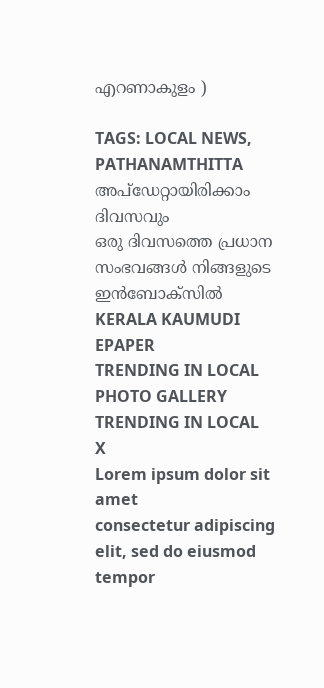എറണാകുളം )

TAGS: LOCAL NEWS, PATHANAMTHITTA
അപ്ഡേറ്റായിരിക്കാം ദിവസവും
ഒരു ദിവസത്തെ പ്രധാന സംഭവങ്ങൾ നിങ്ങളുടെ ഇൻബോക്സിൽ
KERALA KAUMUDI EPAPER
TRENDING IN LOCAL
PHOTO GALLERY
TRENDING IN LOCAL
X
Lorem ipsum dolor sit amet
consectetur adipiscing elit, sed do eiusmod tempor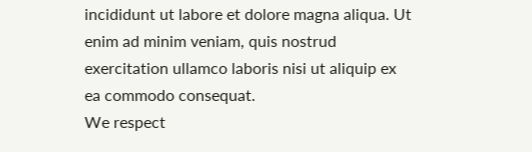incididunt ut labore et dolore magna aliqua. Ut enim ad minim veniam, quis nostrud exercitation ullamco laboris nisi ut aliquip ex ea commodo consequat.
We respect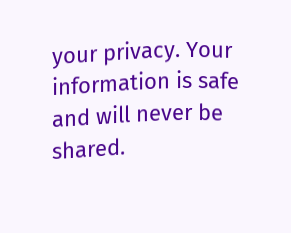your privacy. Your information is safe and will never be shared.